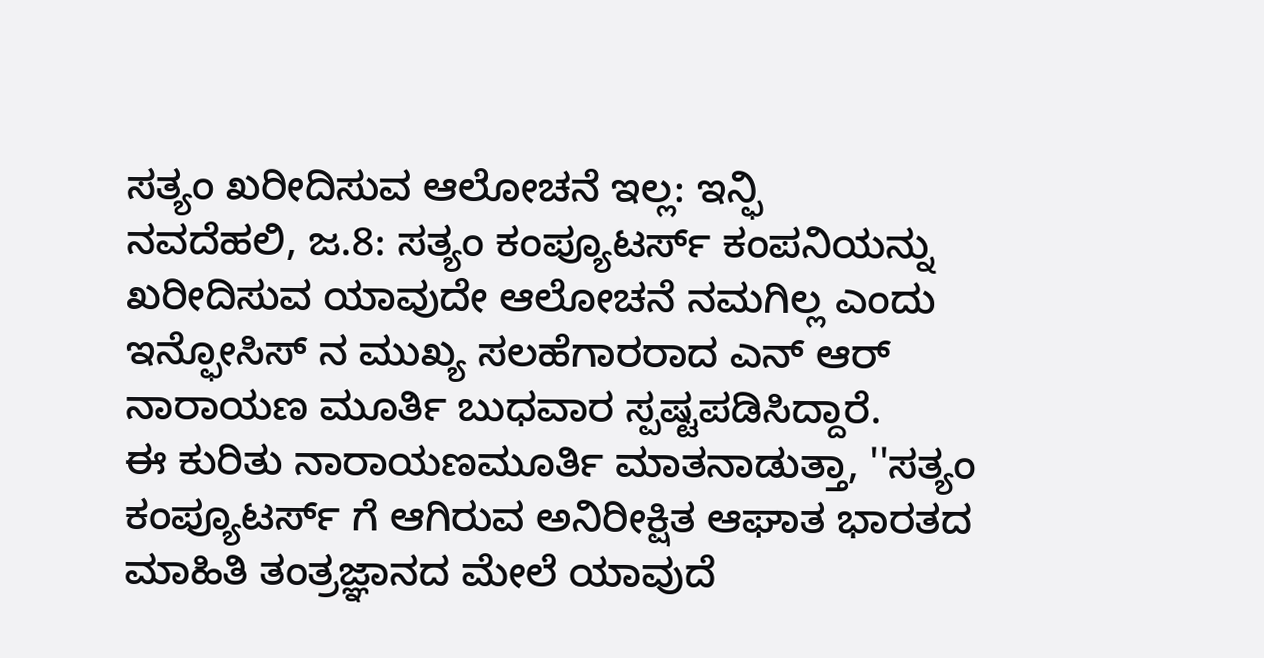ಸತ್ಯಂ ಖರೀದಿಸುವ ಆಲೋಚನೆ ಇಲ್ಲ: ಇನ್ಫಿ
ನವದೆಹಲಿ, ಜ.8: ಸತ್ಯಂ ಕಂಪ್ಯೂಟರ್ಸ್ ಕಂಪನಿಯನ್ನು ಖರೀದಿಸುವ ಯಾವುದೇ ಆಲೋಚನೆ ನಮಗಿಲ್ಲ ಎಂದು ಇನ್ಫೋಸಿಸ್ ನ ಮುಖ್ಯ ಸಲಹೆಗಾರರಾದ ಎನ್ ಆರ್ ನಾರಾಯಣ ಮೂರ್ತಿ ಬುಧವಾರ ಸ್ಪಷ್ಟಪಡಿಸಿದ್ದಾರೆ.
ಈ ಕುರಿತು ನಾರಾಯಣಮೂರ್ತಿ ಮಾತನಾಡುತ್ತಾ, ''ಸತ್ಯಂ ಕಂಪ್ಯೂಟರ್ಸ್ ಗೆ ಆಗಿರುವ ಅನಿರೀಕ್ಷಿತ ಆಘಾತ ಭಾರತದ ಮಾಹಿತಿ ತಂತ್ರಜ್ಞಾನದ ಮೇಲೆ ಯಾವುದೆ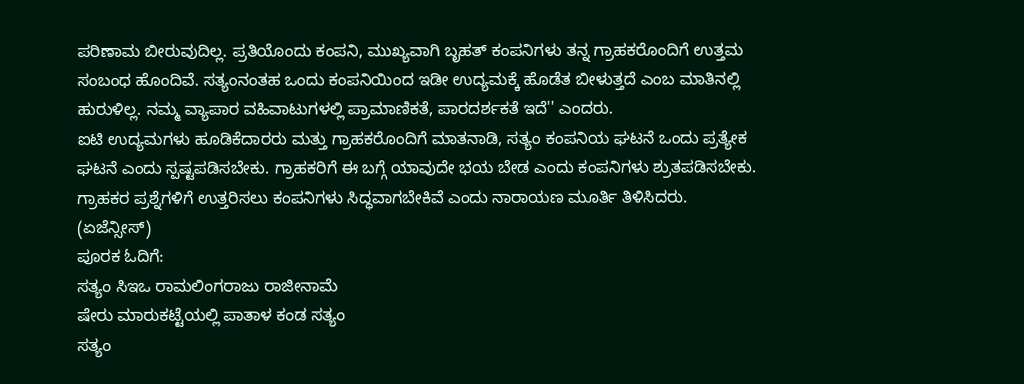ಪರಿಣಾಮ ಬೀರುವುದಿಲ್ಲ. ಪ್ರತಿಯೊಂದು ಕಂಪನಿ, ಮುಖ್ಯವಾಗಿ ಬೃಹತ್ ಕಂಪನಿಗಳು ತನ್ನ ಗ್ರಾಹಕರೊಂದಿಗೆ ಉತ್ತಮ ಸಂಬಂಧ ಹೊಂದಿವೆ. ಸತ್ಯಂನಂತಹ ಒಂದು ಕಂಪನಿಯಿಂದ ಇಡೀ ಉದ್ಯಮಕ್ಕೆ ಹೊಡೆತ ಬೀಳುತ್ತದೆ ಎಂಬ ಮಾತಿನಲ್ಲಿ ಹುರುಳಿಲ್ಲ. ನಮ್ಮ ವ್ಯಾಪಾರ ವಹಿವಾಟುಗಳಲ್ಲಿ ಪ್ರಾಮಾಣಿಕತೆ, ಪಾರದರ್ಶಕತೆ ಇದೆ'' ಎಂದರು.
ಐಟಿ ಉದ್ಯಮಗಳು ಹೂಡಿಕೆದಾರರು ಮತ್ತು ಗ್ರಾಹಕರೊಂದಿಗೆ ಮಾತನಾಡಿ, ಸತ್ಯಂ ಕಂಪನಿಯ ಘಟನೆ ಒಂದು ಪ್ರತ್ಯೇಕ ಘಟನೆ ಎಂದು ಸ್ಪಷ್ಟಪಡಿಸಬೇಕು. ಗ್ರಾಹಕರಿಗೆ ಈ ಬಗ್ಗೆ ಯಾವುದೇ ಭಯ ಬೇಡ ಎಂದು ಕಂಪನಿಗಳು ಶ್ರುತಪಡಿಸಬೇಕು. ಗ್ರಾಹಕರ ಪ್ರಶ್ನೆಗಳಿಗೆ ಉತ್ತರಿಸಲು ಕಂಪನಿಗಳು ಸಿದ್ಧವಾಗಬೇಕಿವೆ ಎಂದು ನಾರಾಯಣ ಮೂರ್ತಿ ತಿಳಿಸಿದರು.
(ಏಜೆನ್ಸೀಸ್)
ಪೂರಕ ಓದಿಗೆ:
ಸತ್ಯಂ ಸಿಇಒ ರಾಮಲಿಂಗರಾಜು ರಾಜೀನಾಮೆ
ಷೇರು ಮಾರುಕಟ್ಟೆಯಲ್ಲಿ ಪಾತಾಳ ಕಂಡ ಸತ್ಯಂ
ಸತ್ಯಂ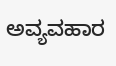ಅವ್ಯವಹಾರ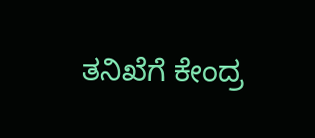ತನಿಖೆಗೆ ಕೇಂದ್ರ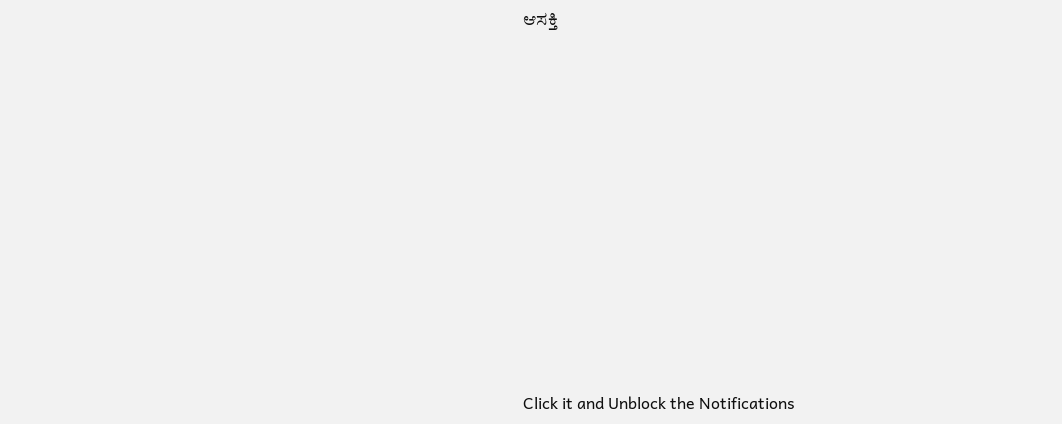ಆಸಕ್ತಿ












Click it and Unblock the Notifications